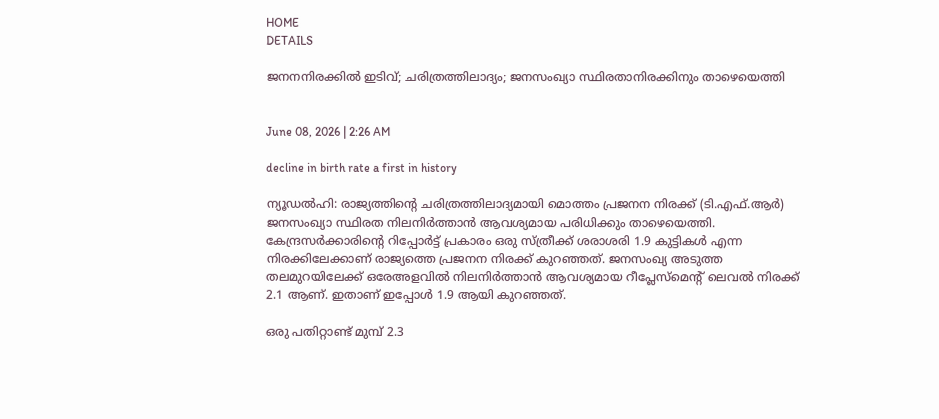HOME
DETAILS

ജനനനിരക്കിൽ ഇടിവ്; ചരിത്രത്തിലാദ്യം; ജനസംഖ്യാ സ്ഥിരതാനിരക്കിനും താഴെയെത്തി


June 08, 2026 | 2:26 AM

decline in birth rate a first in history

ന്യൂഡൽഹി: രാജ്യത്തിന്റെ ചരിത്രത്തിലാദ്യമായി മൊത്തം പ്രജനന നിരക്ക് (ടി.എഫ്.ആർ) ജനസംഖ്യാ സ്ഥിരത നിലനിർത്താൻ ആവശ്യമായ പരിധിക്കും താഴെയെത്തി. കേന്ദ്രസർക്കാരിന്റെ റിപ്പോർട്ട് പ്രകാരം ഒരു സ്ത്രീക്ക് ശരാശരി 1.9 കുട്ടികൾ എന്ന നിരക്കിലേക്കാണ് രാജ്യത്തെ പ്രജനന നിരക്ക് കുറഞ്ഞത്. ജനസംഖ്യ അടുത്ത തലമുറയിലേക്ക് ഒരേഅളവിൽ നിലനിർത്താൻ ആവശ്യമായ റീപ്ലേസ്‌മെന്റ് ലെവൽ നിരക്ക് 2.1 ആണ്. ഇതാണ് ഇപ്പോൾ 1.9 ആയി കുറഞ്ഞത്.

ഒരു പതിറ്റാണ്ട് മുമ്പ് 2.3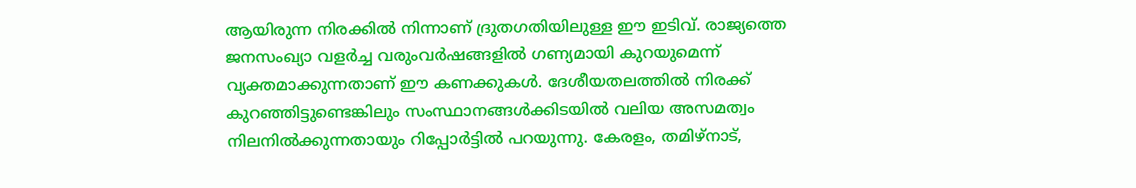ആയിരുന്ന നിരക്കിൽ നിന്നാണ് ദ്രുതഗതിയിലുള്ള ഈ ഇടിവ്. രാജ്യത്തെ ജനസംഖ്യാ വളർച്ച വരുംവർഷങ്ങളിൽ ഗണ്യമായി കുറയുമെന്ന് വ്യക്തമാക്കുന്നതാണ് ഈ കണക്കുകൾ. ദേശീയതലത്തിൽ നിരക്ക് കുറഞ്ഞിട്ടുണ്ടെങ്കിലും സംസ്ഥാനങ്ങൾക്കിടയിൽ വലിയ അസമത്വം നിലനിൽക്കുന്നതായും റിപ്പോർട്ടിൽ പറയുന്നു. കേരളം, തമിഴ്‌നാട്,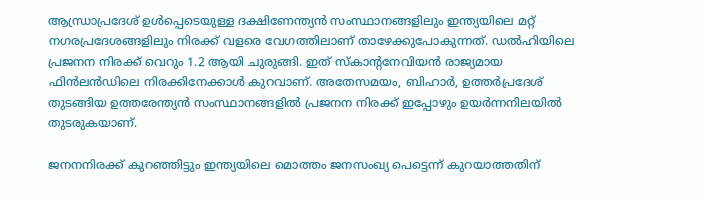ആന്ധ്രാപ്രദേശ് ഉൾപ്പെടെയുള്ള ദക്ഷിണേന്ത്യൻ സംസ്ഥാനങ്ങളിലും ഇന്ത്യയിലെ മറ്റ് നഗരപ്രദേശങ്ങളിലും നിരക്ക് വളരെ വേഗത്തിലാണ് താഴേക്കുപോകുന്നത്. ഡൽഹിയിലെ പ്രജനന നിരക്ക് വെറും 1.2 ആയി ചുരുങ്ങി. ഇത് സ്‌കാന്റനേവിയൻ രാജ്യമായ ഫിൻലൻഡിലെ നിരക്കിനേക്കാൾ കുറവാണ്. അതേസമയം, ബിഹാർ, ഉത്തർപ്രദേശ് തുടങ്ങിയ ഉത്തരേന്ത്യൻ സംസ്ഥാനങ്ങളിൽ പ്രജനന നിരക്ക് ഇപ്പോഴും ഉയർന്നനിലയിൽ തുടരുകയാണ്.

ജനനനിരക്ക് കുറഞ്ഞിട്ടും ഇന്ത്യയിലെ മൊത്തം ജനസംഖ്യ പെട്ടെന്ന് കുറയാത്തതിന്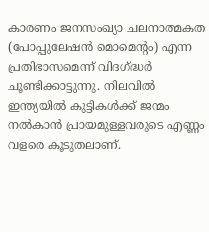കാരണം ജനസംഖ്യാ ചലനാത്മകത (പോപ്പുലേഷൻ മൊമെന്റം) എന്ന പ്രതിഭാസമെന്ന് വിദഗ്ദ്ധർ ചൂണ്ടിക്കാട്ടുന്നു. നിലവിൽ ഇന്ത്യയിൽ കുട്ടികൾക്ക് ജന്മം നൽകാൻ പ്രായമുള്ളവരുടെ എണ്ണം വളരെ കൂടുതലാണ്.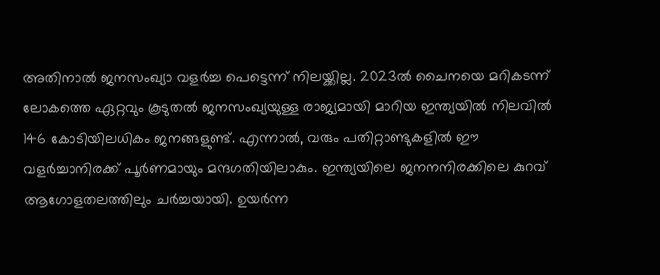അതിനാൽ ജനസംഖ്യാ വളർച്ച പെട്ടെന്ന് നിലയ്ക്കില്ല. 2023ൽ ചൈനയെ മറികടന്ന് ലോകത്തെ ഏറ്റവും കൂടുതൽ ജനസംഖ്യയുള്ള രാജ്യമായി മാറിയ ഇന്ത്യയിൽ നിലവിൽ 146 കോടിയിലധികം ജനങ്ങളുണ്ട്. എന്നാൽ, വരും പതിറ്റാണ്ടുകളിൽ ഈ വളർച്ചാനിരക്ക് പൂർണമായും മന്ദഗതിയിലാകും. ഇന്ത്യയിലെ ജനനനിരക്കിലെ കുറവ് ആഗോളതലത്തിലും ചർച്ചയായി. ഉയർന്ന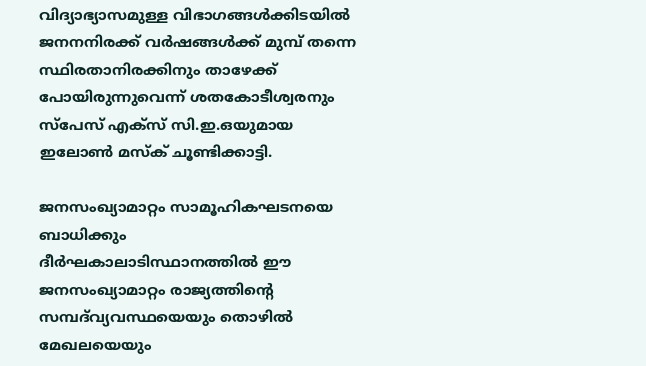വിദ്യാഭ്യാസമുള്ള വിഭാഗങ്ങൾക്കിടയിൽ ജനനനിരക്ക് വർഷങ്ങൾക്ക് മുമ്പ് തന്നെ  സ്ഥിരതാനിരക്കിനും താഴേക്ക് പോയിരുന്നുവെന്ന് ശതകോടീശ്വരനും സ്‌പേസ് എക്‌സ് സി.ഇ.ഒയുമായ ഇലോൺ മസ്‌ക് ചൂണ്ടിക്കാട്ടി.

ജനസംഖ്യാമാറ്റം സാമൂഹികഘടനയെ ബാധിക്കും
ദീർഘകാലാടിസ്ഥാനത്തിൽ ഈ ജനസംഖ്യാമാറ്റം രാജ്യത്തിന്റെ സമ്പദ്‌വ്യവസ്ഥയെയും തൊഴിൽ മേഖലയെയും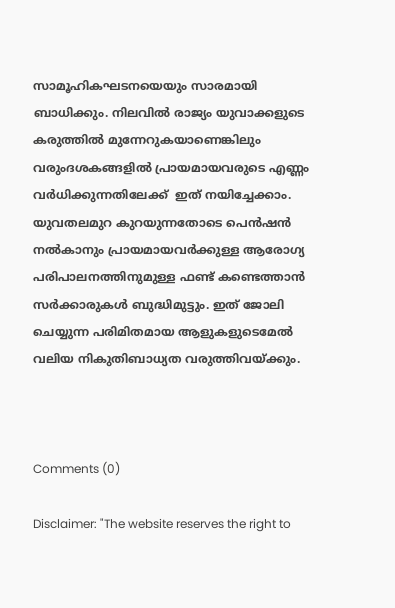സാമൂഹികഘടനയെയും സാരമായി ബാധിക്കും. നിലവിൽ രാജ്യം യുവാക്കളുടെ കരുത്തിൽ മുന്നേറുകയാണെങ്കിലും വരുംദശകങ്ങളിൽ പ്രായമായവരുടെ എണ്ണം വർധിക്കുന്നതിലേക്ക്  ഇത് നയിച്ചേക്കാം. യുവതലമുറ കുറയുന്നതോടെ പെൻഷൻ നൽകാനും പ്രായമായവർക്കുള്ള ആരോഗ്യ പരിപാലനത്തിനുമുള്ള ഫണ്ട് കണ്ടെത്താൻ സർക്കാരുകൾ ബുദ്ധിമുട്ടും. ഇത് ജോലി ചെയ്യുന്ന പരിമിതമായ ആളുകളുടെമേൽ വലിയ നികുതിബാധ്യത വരുത്തിവയ്ക്കും.



Comments (0)

Disclaimer: "The website reserves the right to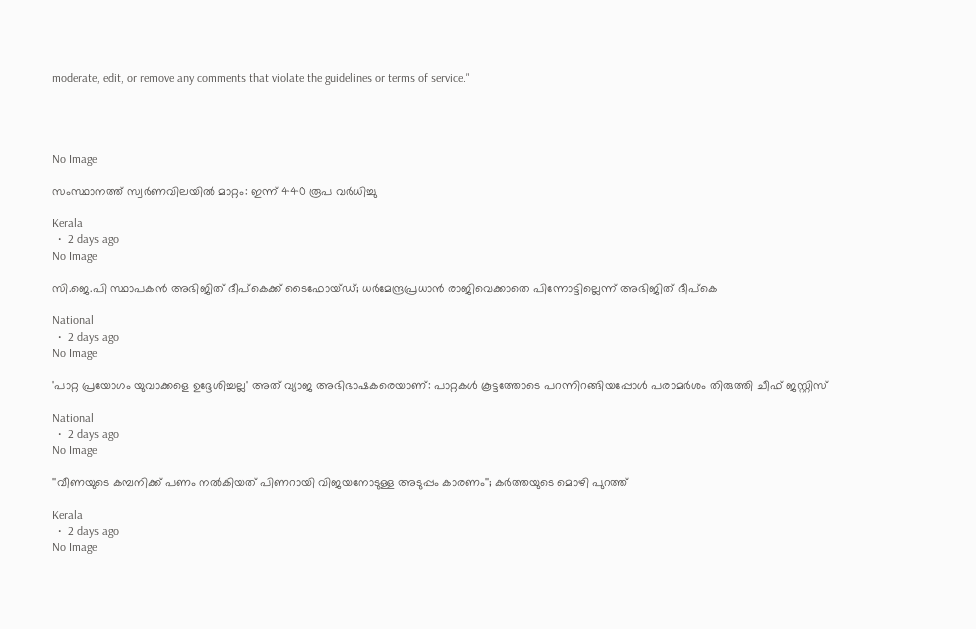moderate, edit, or remove any comments that violate the guidelines or terms of service."




No Image

സംസ്ഥാനത്ത് സ്വര്‍ണവിലയില്‍ മാറ്റം: ഇന്ന് 440 രൂപ വര്‍ധിച്ചു

Kerala
  •  2 days ago
No Image

സി.ജെ.പി സ്ഥാപകന്‍ അഭിജിത് ദീപ്‌കെക്ക് ടൈഫോയ്ഡ്; ധര്‍മേന്ദ്രപ്രധാന്‍ രാജിവെക്കാതെ പിന്നോട്ടില്ലെന്ന് അഭിജിത് ദീപ്‌കെ

National
  •  2 days ago
No Image

'പാറ്റ പ്രയോഗം യുവാക്കളെ ഉദ്ദേശിച്ചല്ല' അത് വ്യാജ അഭിഭാഷകരെയാണ്: പാറ്റകള്‍ കൂട്ടത്തോടെ പറന്നിറങ്ങിയപ്പോള്‍ പരാമര്‍ശം തിരുത്തി ചീഫ് ജസ്റ്റിസ്

National
  •  2 days ago
No Image

''വീണയുടെ കമ്പനിക്ക് പണം നല്‍കിയത് പിണറായി വിജയനോടുള്ള അടുപ്പം കാരണം''; കര്‍ത്തയുടെ മൊഴി പുറത്ത്

Kerala
  •  2 days ago
No Image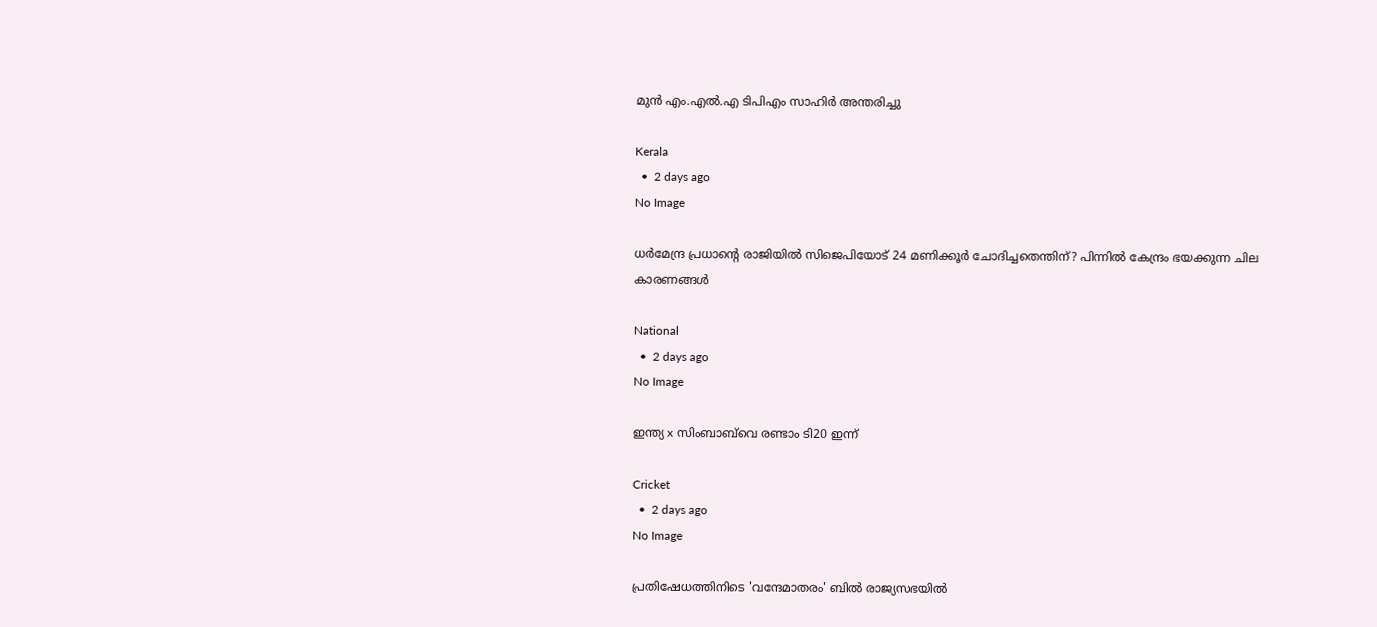മുന്‍ എം.എല്‍.എ ടിപിഎം സാഹിര്‍ അന്തരിച്ചു

Kerala
  •  2 days ago
No Image

ധര്‍മേന്ദ്ര പ്രധാന്റെ രാജിയില്‍ സിജെപിയോട് 24 മണിക്കൂര്‍ ചോദിച്ചതെന്തിന്? പിന്നില്‍ കേന്ദ്രം ഭയക്കുന്ന ചില കാരണങ്ങള്‍

National
  •  2 days ago
No Image

ഇന്ത്യ x സിംബാബ്‌വെ രണ്ടാം ടി20 ഇന്ന്

Cricket
  •  2 days ago
No Image

പ്രതിഷേധത്തിനിടെ 'വന്ദേമാതരം' ബിൽ രാജ്യസഭയിൽ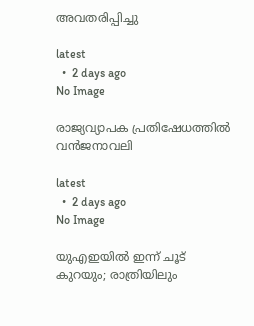അവതരിപ്പിച്ചു

latest
  •  2 days ago
No Image

രാജ്യവ്യാപക പ്രതിഷേധത്തിൽ വൻജനാവലി

latest
  •  2 days ago
No Image

യുഎഇയിൽ ഇന്ന് ചൂട് കുറയും; രാത്രിയിലും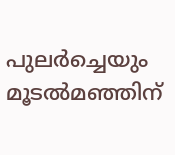പുലർച്ചെയും മൂടൽമഞ്ഞിന്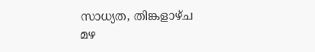സാധ്യത, തിങ്കളാഴ്ച മഴ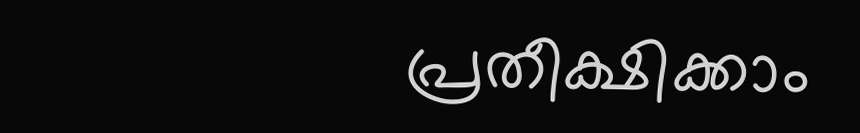പ്രതീക്ഷിക്കാം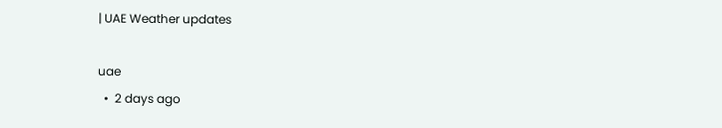| UAE Weather updates

uae
  •  2 days ago